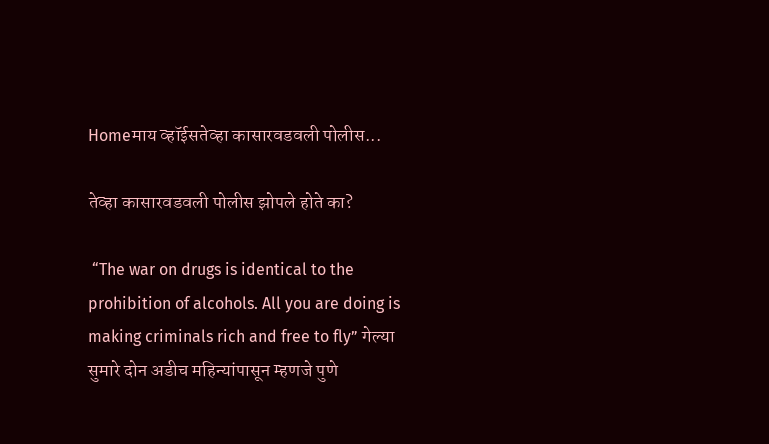Homeमाय व्हॉईसतेव्हा कासारवडवली पोलीस...

तेव्हा कासारवडवली पोलीस झोपले होते का?

 “The war on drugs is identical to the prohibition of alcohols. All you are doing is making criminals rich and free to fly” गेल्या सुमारे दोन अडीच महिन्यांपासून म्हणजे पुणे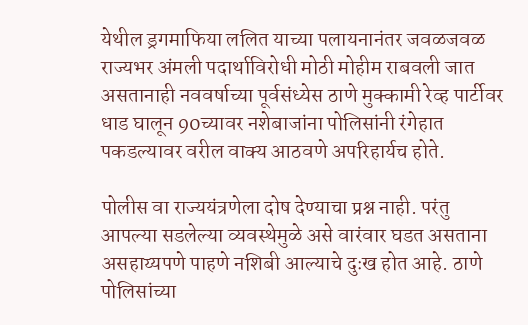येथील ड्रगमाफिया ललित याच्या पलायनानंतर जवळजवळ राज्यभर अंमली पदार्थाविरोधी मोठी मोहीम राबवली जात असतानाही नववर्षाच्या पूर्वसंध्येस ठाणे मुक्कामी रेव्ह पार्टीवर धाड घालून 90च्यावर नशेबाजांना पोलिसांनी रंगेहात पकडल्यावर वरील वाक्य आठवणे अपरिहार्यच होते.

पोलीस वा राज्ययंत्रणेला दोष देण्याचा प्रश्न नाही. परंतु आपल्या सडलेल्या व्यवस्थेमुळे असे वारंवार घडत असताना असहाय्यपणे पाहणे नशिबी आल्याचे दुःख होत आहे. ठाणे पोलिसांच्या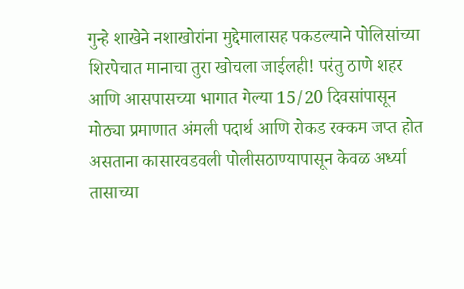गुन्हे शाखेने नशाखोरांना मुद्देमालासह पकडल्याने पोलिसांच्या शिरपेचात मानाचा तुरा खोचला जाईलही! परंतु ठाणे शहर आणि आसपासच्या भागात गेल्या 15/20 दिवसांपासून मोठ्या प्रमाणात अंमली पदार्थ आणि रोकड रक्कम जप्त होत असताना कासारवडवली पोलीसठाण्यापासून केवळ अर्ध्या तासाच्या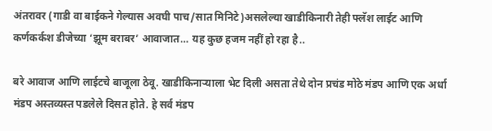अंतरावर (गाडी वा बाईकने गेल्यास अवघी पाच/सात मिनिटे)असलेल्या खाडीकिनारी तेही फ्लॅश लाईट आणि कर्णकर्कश डीजेच्या ‘झूम बराबर’ आवाजात… यह कुछ हजम नहीं हो रहा है..

बरे आवाज आणि लाईटचे बाजूला ठेवू. खाडीकिनाऱ्याला भेट दिली असता तेथे दोन प्रचंड मोठे मंडप आणि एक अर्धा मंडप अस्तव्यस्त पडलेले दिसत होते. हे सर्व मंडप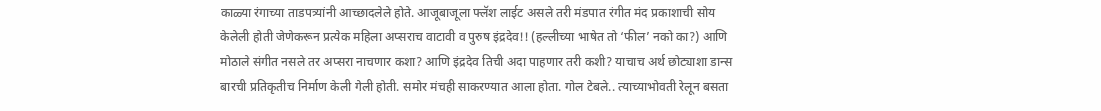काळ्या रंगाच्या ताडपत्र्यांनी आच्छादलेले होते. आजूबाजूला फ्लॅश लाईट असले तरी मंडपात रंगीत मंद प्रकाशाची सोय केलेली होती जेणेकरून प्रत्येक महिला अप्सराच वाटावी व पुरुष इंद्रदेव!! (हल्लीच्या भाषेत तो ‘फील’ नको का?) आणि मोठाले संगीत नसले तर अप्सरा नाचणार कशा? आणि इंद्रदेव तिची अदा पाहणार तरी कशी? याचाच अर्थ छोट्याशा डान्स बारची प्रतिकृतीच निर्माण केली गेली होती. समोर मंचही साकरण्यात आला होता. गोल टेबले.. त्याच्याभोवती रेलून बसता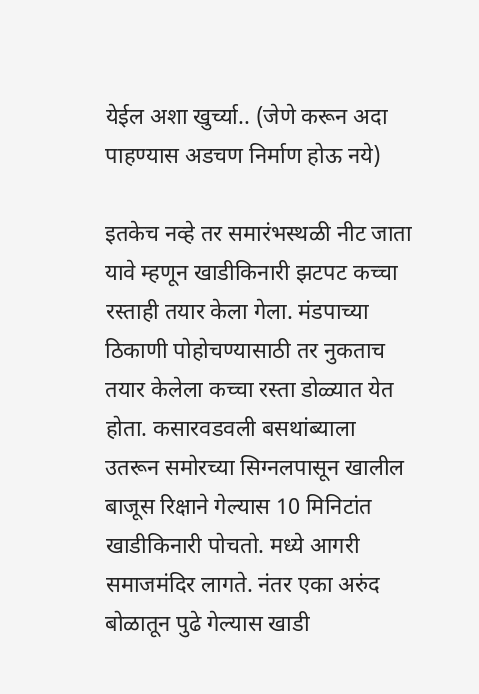येईल अशा खुर्च्या.. (जेणे करून अदा पाहण्यास अडचण निर्माण होऊ नये)

इतकेच नव्हे तर समारंभस्थळी नीट जाता यावे म्हणून खाडीकिनारी झटपट कच्चा रस्ताही तयार केला गेला. मंडपाच्या ठिकाणी पोहोचण्यासाठी तर नुकताच तयार केलेला कच्चा रस्ता डोळ्यात येत होता. कसारवडवली बसथांब्याला उतरून समोरच्या सिग्नलपासून खालील बाजूस रिक्षाने गेल्यास 10 मिनिटांत खाडीकिनारी पोचतो. मध्ये आगरी समाजमंदिर लागते. नंतर एका अरुंद बोळातून पुढे गेल्यास खाडी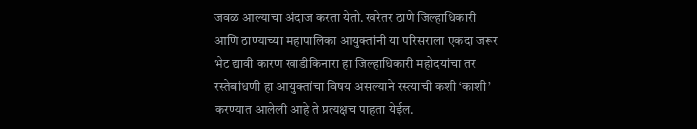जवळ आल्याचा अंदाज करता येतो. खरेतर ठाणे जिल्हाधिकारी आणि ठाण्याच्या महापालिका आयुक्तांनी या परिसराला एकदा जरूर भेट द्यावी कारण खाडीकिनारा हा जिल्हाधिकारी महोदयांचा तर रस्तेबांधणी हा आयुक्तांचा विषय असल्याने रस्त्याची कशी ‘काशी’ करण्यात आलेली आहे ते प्रत्यक्षच पाहता येईल.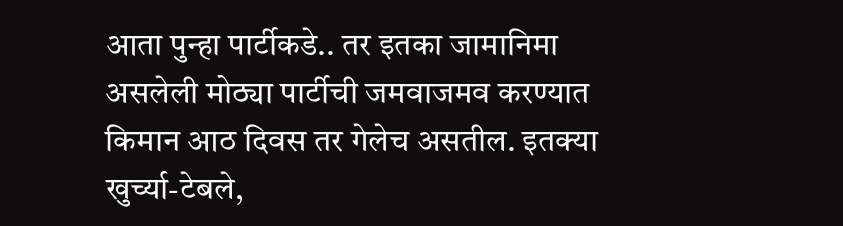आता पुन्हा पार्टीकडे.. तर इतका जामानिमा असलेली मोठ्या पार्टीची जमवाजमव करण्यात किमान आठ दिवस तर गेलेच असतील. इतक्या खुर्च्या-टेबले,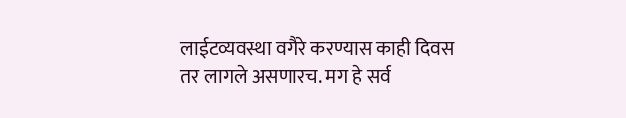लाईटव्यवस्था वगैरे करण्यास काही दिवस तर लागले असणारच. मग हे सर्व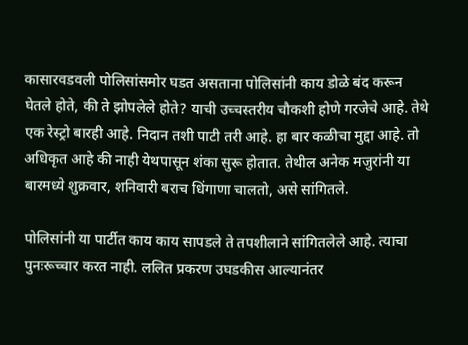कासारवडवली पोलिसांसमोर घडत असताना पोलिसांनी काय डोळे बंद करून घेतले होते, की ते झोपलेले होते? याची उच्चस्तरीय चौकशी होणे गरजेचे आहे. तेथे एक रेस्ट्रो बारही आहे. निदान तशी पाटी तरी आहे. हा बार कळीचा मुद्दा आहे. तो अधिकृत आहे की नाही येथपासून शंका सुरू होतात. तेथील अनेक मजुरांनी या बारमध्ये शुक्रवार, शनिवारी बराच धिंगाणा चालतो, असे सांगितले.

पोलिसांनी या पार्टीत काय काय सापडले ते तपशीलाने सांगितलेले आहे. त्याचा पुनःरूच्चार करत नाही. ललित प्रकरण उघडकीस आल्यानंतर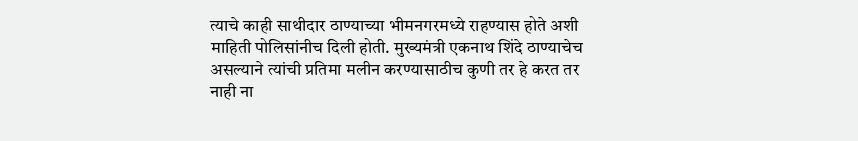त्याचे काही साथीदार ठाण्याच्या भीमनगरमध्ये राहण्यास होते अशी माहिती पोलिसांनीच दिली होती. मुख्यमंत्री एकनाथ शिंदे ठाण्याचेच असल्याने त्यांची प्रतिमा मलीन करण्यासाठीच कुणी तर हे करत तर नाही ना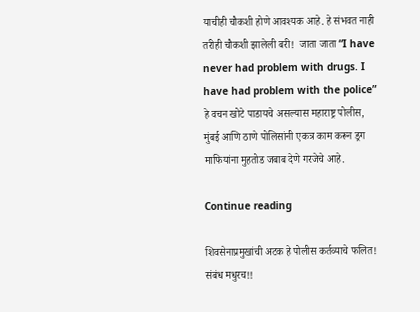याचीही चौकशी होणे आवश्यक आहे. हे संभवत नाही तरीही चौकशी झालेली बरी!  जाता जाता “I have never had problem with drugs. I have had problem with the police” हे वचन खोटे पाडायचे असल्यास महाराष्ट्र पोलीस, मुंबई आणि ठाणे पोलिसांनी एकत्र काम करून ड्रग माफियांना मुहतोड जबाब देणे गरजेचे आहे.

Continue reading

शिवसेनाप्रमुखांची अटक हे पोलीस कर्तव्याचे फलित! संबंध मधुरच!!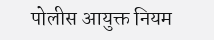पोलीस आयुक्त नियम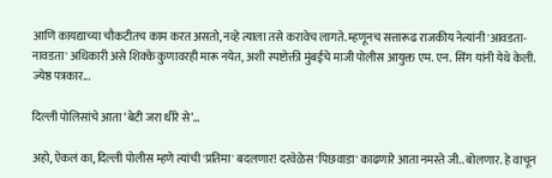आणि कायद्याच्या चौकटीतच काम करत असतो, नव्हे त्याला तसे करावेच लागते. म्हणूनच सत्तारूढ राजकीय नेत्यांनी 'आवडता-नावडता' अधिकारी असे शिक्के कुणावरही मारू नयेत, अशी स्पष्टोक्ती मुंबईचे माजी पोलीस आयुक्त एम. एन. सिंग यांनी येथे केली. ज्येष्ठ पत्रकार...

दिल्ली पोलिसांचे आता ‘बेटी जरा धीरे से’…

अहो, ऐकलं का, दिल्ली पोलीस म्हणे त्यांची 'प्रतिमा' बदलणार! दरवेळेस 'पिछवाडा' काढणारे आता नमस्ते जी.. बोलणार. हे वाचून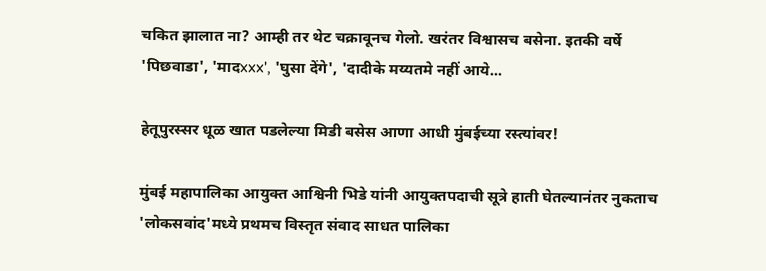चकित झालात ना? आम्ही तर थेट चक्रावूनच गेलो. खरंतर विश्वासच बसेना. इतकी वर्षे 'पिछवाडा', 'मादxxx', 'घुसा देंगे', 'दादीके मय्यतमे नहीं आये...

हेतूपुरस्सर धूळ खात पडलेल्या मिडी बसेस आणा आधी मुंबईच्या रस्त्यांवर!

मुंबई महापालिका आयुक्त आश्विनी भिडे यांनी आयुक्तपदाची सूत्रे हाती घेतल्यानंतर नुकताच 'लोकसवांद'मध्ये प्रथमच विस्तृत संवाद साधत पालिका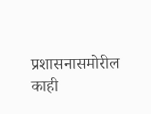प्रशासनासमोरील काही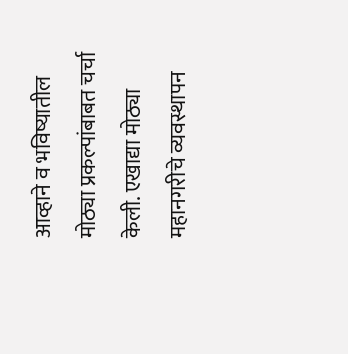आव्हाने व भविष्यातील मोठ्या प्रकल्पांबाबत चर्चा केली. एखाद्या मोठ्या महानगरीचे व्यवस्थापन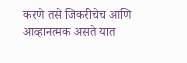करणे तसे जिकरीचेच आणि आव्हानत्मक असते यात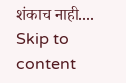शंकाच नाही....
Skip to content